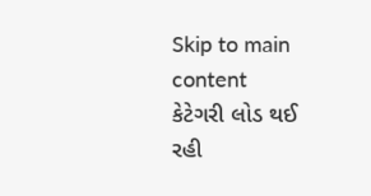Skip to main content
કેટેગરી લોડ થઈ રહી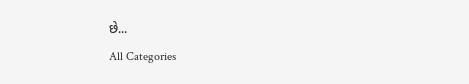છે...
All Categories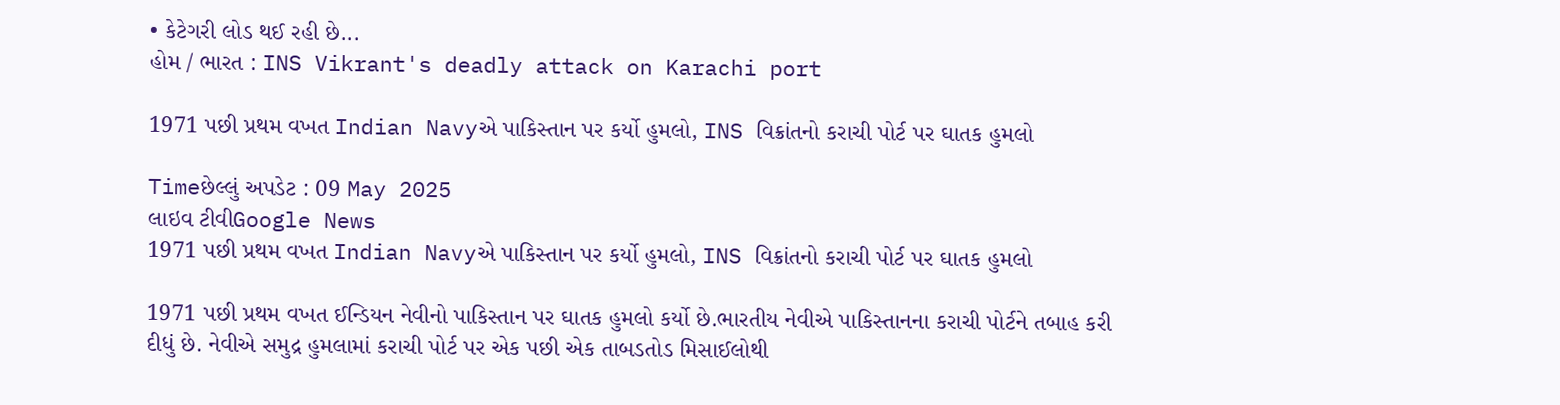• કેટેગરી લોડ થઈ રહી છે...
હોમ / ભારત : INS Vikrant's deadly attack on Karachi port

1971 પછી પ્રથમ વખત Indian Navyએ પાકિસ્તાન પર કર્યો હુમલો, INS વિક્રાંતનો કરાચી પોર્ટ પર ઘાતક હુમલો

Timeછેલ્લું અપડેટ : 09 May 2025
લાઇવ ટીવીGoogle News
1971 પછી પ્રથમ વખત Indian Navyએ પાકિસ્તાન પર કર્યો હુમલો, INS વિક્રાંતનો કરાચી પોર્ટ પર ઘાતક હુમલો

1971 પછી પ્રથમ વખત ઈન્ડિયન નેવીનો પાકિસ્તાન પર ઘાતક હુમલો કર્યો છે.ભારતીય નેવીએ પાકિસ્તાનના કરાચી પોર્ટને તબાહ કરી દીધું છે. નેવીએ સમુદ્ર હુમલામાં કરાચી પોર્ટ પર એક પછી એક તાબડતોડ મિસાઈલોથી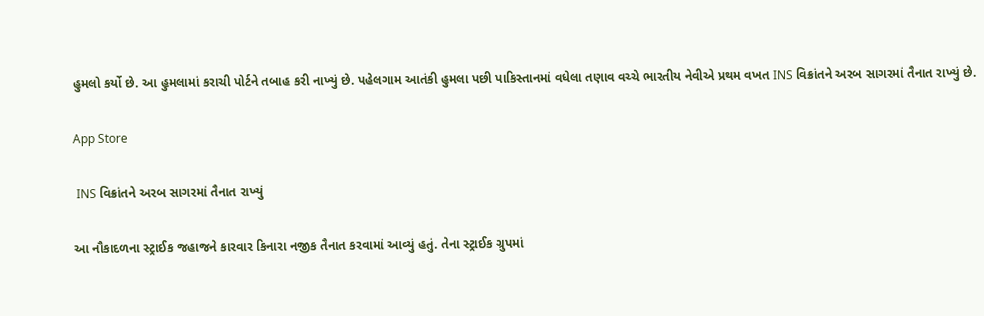હુમલો કર્યો છે. આ હુમલામાં કરાચી પોર્ટને તબાહ કરી નાખ્યું છે. પહેલગામ આતંકી હુમલા પછી પાકિસ્તાનમાં વધેલા તણાવ વચ્ચે ભારતીય નેવીએ પ્રથમ વખત INS વિક્રાંતને અરબ સાગરમાં તૈનાત રાખ્યું છે.

App Store

 INS વિક્રાંતને અરબ સાગરમાં તૈનાત રાખ્યું

આ નૌકાદળના સ્ટ્રાઈક જહાજને કારવાર કિનારા નજીક તૈનાત કરવામાં આવ્યું હતું. તેના સ્ટ્રાઈક ગ્રુપમાં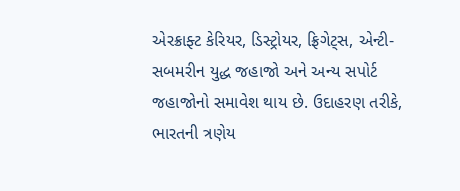એરક્રાફ્ટ કેરિયર, ડિસ્ટ્રોયર, ફ્રિગેટ્સ, એન્ટી-સબમરીન યુદ્ધ જહાજો અને અન્ય સપોર્ટ જહાજોનો સમાવેશ થાય છે. ઉદાહરણ તરીકે, ભારતની ત્રણેય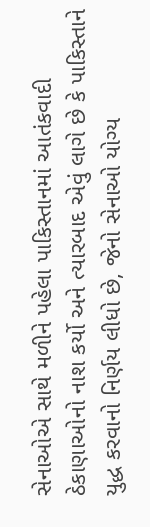સેનાઓએ સાથે મળીને પહેલા પાકિસ્તાનમાં આતંકવાદી ઠેકાણાઓનો નાશ કર્યો અને ત્યારબાદ એવું લાગે છે કે પાકિસ્તાને યુદ્ધ કરવાનો નિર્ણય લીધો છે, જેનો સેનાઓ યોગ્ય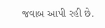જવાબ આપી રહી છે.